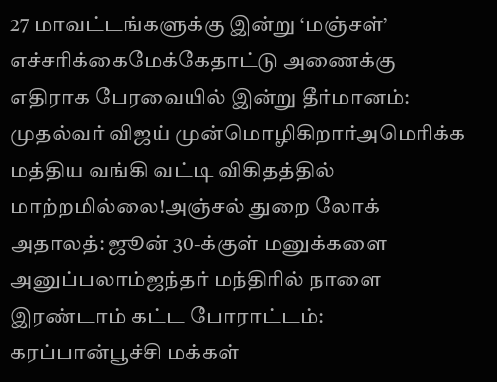27 மாவட்டங்களுக்கு இன்று ‘மஞ்சள்’ எச்சரிக்கைமேக்கேதாட்டு அணைக்கு எதிராக பேரவையில் இன்று தீர்மானம்: முதல்வர் விஜய் முன்மொழிகிறார்அமெரிக்க மத்திய வங்கி வட்டி விகிதத்தில் மாற்றமில்லை!அஞ்சல் துறை லோக் அதாலத்: ஜூன் 30-க்குள் மனுக்களை அனுப்பலாம்ஜந்தர் மந்திரில் நாளை இரண்டாம் கட்ட போராட்டம்: கரப்பான்பூச்சி மக்கள்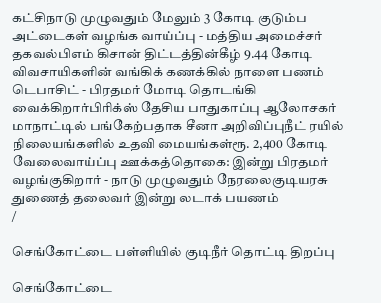கட்சிநாடு முழுவதும் மேலும் 3 கோடி குடும்ப அட்டைகள் வழங்க வாய்ப்பு - மத்திய அமைச்சர் தகவல்பிஎம் கிசான் திட்டத்தின்கீழ் 9.44 கோடி விவசாயிகளின் வங்கிக் கணக்கில் நாளை பணம் டெபாசிட் - பிரதமர் மோடி தொடங்கி வைக்கிறார்பிரிக்ஸ் தேசிய பாதுகாப்பு ஆலோசகர் மாநாட்டில் பங்கேற்பதாக சீனா அறிவிப்புநீட் ரயில் நிலையங்களில் உதவி மையங்கள்ரூ. 2,400 கோடி வேலைவாய்ப்பு ஊக்கத்தொகை: இன்று பிரதமர் வழங்குகிறார் - நாடு முழுவதும் நேரலைகுடியரசு துணைத் தலைவர் இன்று லடாக் பயணம்
/

செங்கோட்டை பள்ளியில் குடிநீர் தொட்டி திறப்பு

செங்கோட்டை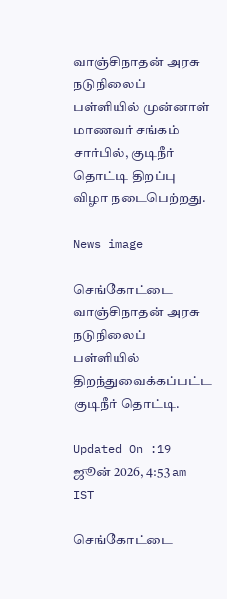வாஞ்சிநாதன் அரசு நடுநிலைப் பள்ளியில் முன்னாள் மாணவர் சங்கம் சார்பில், குடிநீர் தொட்டி திறப்பு விழா நடைபெற்றது.

News image

செங்கோட்டை வாஞ்சிநாதன் அரசு நடுநிலைப் பள்ளியில் திறந்துவைக்கப்பட்ட குடிநீர் தொட்டி.

Updated On :19 ஜூன் 2026, 4:53 am IST

செங்கோட்டை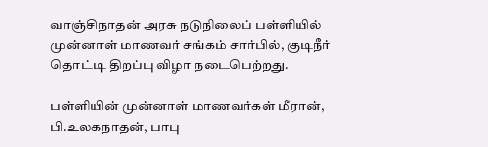வாஞ்சிநாதன் அரசு நடுநிலைப் பள்ளியில் முன்னாள் மாணவர் சங்கம் சார்பில், குடிநீர் தொட்டி திறப்பு விழா நடைபெற்றது.

பள்ளியின் முன்னாள் மாணவர்கள் மீரான், பி.உலகநாதன், பாபு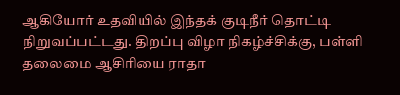ஆகியோர் உதவியில் இந்தக் குடிநீர் தொட்டி நிறுவப்பட்டது. திறப்பு விழா நிகழ்ச்சிக்கு, பள்ளி தலைமை ஆசிரியை ராதா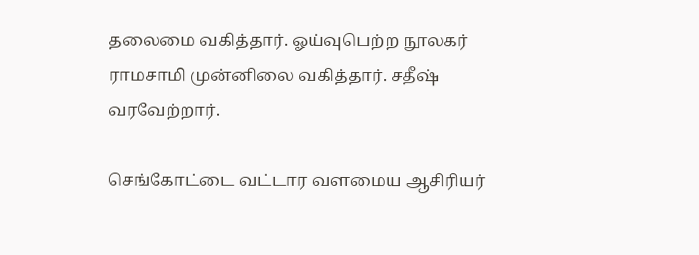தலைமை வகித்தார். ஓய்வுபெற்ற நூலகர் ராமசாமி முன்னிலை வகித்தார். சதீஷ் வரவேற்றார்.

செங்கோட்டை வட்டார வளமைய ஆசிரியர்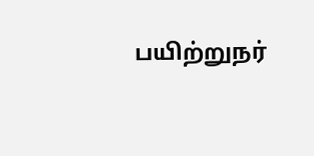பயிற்றுநர்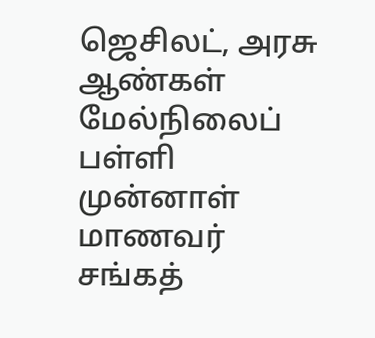ஜெசிலட், அரசு ஆண்கள் மேல்நிலைப் பள்ளி முன்னாள் மாணவர் சங்கத்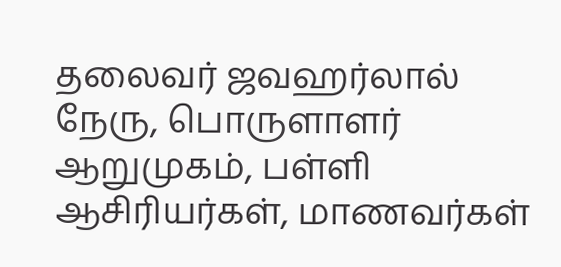தலைவர் ஜவஹர்லால் நேரு, பொருளாளர் ஆறுமுகம், பள்ளி ஆசிரியர்கள், மாணவர்கள்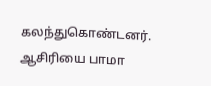கலந்துகொண்டனர். ஆசிரியை பாமா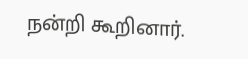நன்றி கூறினார்.